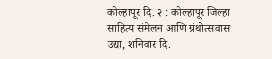कोल्हापूर दि. २ : कोल्हापूर जिल्हा साहित्य संमेलन आणि ग्रंथोत्सवास उद्या, शनिवार दि.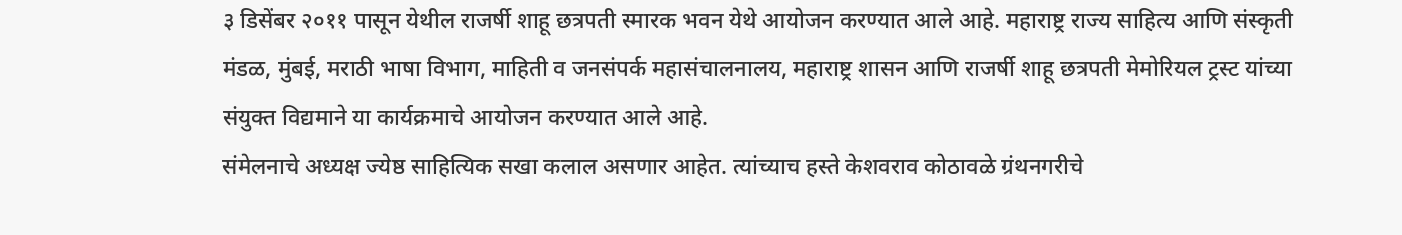३ डिसेंबर २०११ पासून येथील राजर्षी शाहू छत्रपती स्मारक भवन येथे आयोजन करण्यात आले आहे. महाराष्ट्र राज्य साहित्य आणि संस्कृती मंडळ, मुंबई, मराठी भाषा विभाग, माहिती व जनसंपर्क महासंचालनालय, महाराष्ट्र शासन आणि राजर्षी शाहू छत्रपती मेमोरियल ट्रस्ट यांच्या संयुक्त विद्यमाने या कार्यक्रमाचे आयोजन करण्यात आले आहे.
संमेलनाचे अध्यक्ष ज्येष्ठ साहित्यिक सखा कलाल असणार आहेत. त्यांच्याच हस्ते केशवराव कोठावळे ग्रंथनगरीचे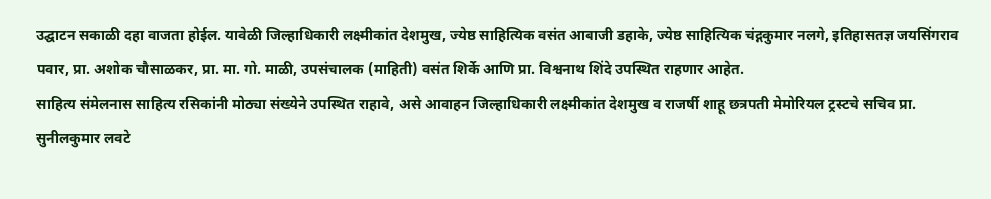उद्घाटन सकाळी दहा वाजता होईल. यावेळी जिल्हाधिकारी लक्ष्मीकांत देशमुख, ज्येष्ठ साहित्यिक वसंत आबाजी डहाके, ज्येष्ठ साहित्यिक चंद्गकुमार नलगे, इतिहासतज्ञ जयसिंगराव पवार, प्रा. अशोक चौसाळकर, प्रा. मा. गो. माळी, उपसंचालक (माहिती) वसंत शिर्के आणि प्रा. विश्वनाथ शिंदे उपस्थित राहणार आहेत.
साहित्य संमेलनास साहित्य रसिकांनी मोठ्या संख्येने उपस्थित राहावे, असे आवाहन जिल्हाधिकारी लक्ष्मीकांत देशमुख व राजर्षी शाहू छत्रपती मेमोरियल ट्रस्टचे सचिव प्रा. सुनीलकुमार लवटे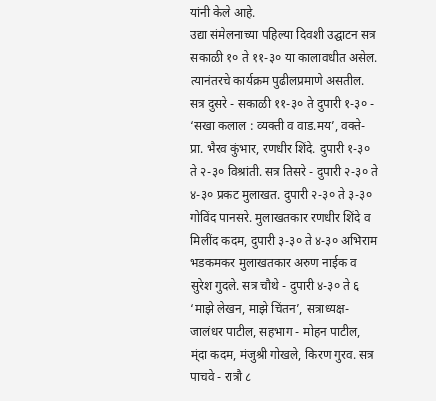यांनी केले आहे.
उद्या संमेलनाच्या पहिल्या दिवशी उद्घाटन सत्र सकाळी १० ते ११-३० या कालावधीत असेल. त्यानंतरचे कार्यक्रम पुढीलप्रमाणे असतील. सत्र दुसरे - सकाळी ११-३० ते दुपारी १-३० - ‘सखा कलाल : व्यक्ती व वाड.मय’, वक्ते- प्रा. भैरव कुंभार, रणधीर शिंदे. दुपारी १-३० ते २-३० विश्रांती. सत्र तिसरे - दुपारी २-३० ते ४-३० प्रकट मुलाखत. दुपारी २-३० ते ३-३० गोविंद पानसरे. मुलाखतकार रणधीर शिंदे व मिलींद कदम, दुपारी ३-३० ते ४-३० अभिराम भडकमकर मुलाखतकार अरुण नाईक व सुरेश गुदले. सत्र चौथे - दुपारी ४-३० ते ६ ‘माझे लेखन, माझे चिंतन’, सत्राध्यक्ष- जालंधर पाटील, सहभाग - मोहन पाटील, म्ंदा कदम, मंजुश्री गोखले, किरण गुरव. सत्र पाचवे - रात्रौ ८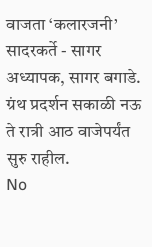वाजता ‘कलारजनी’ सादरकर्ते - सागर अध्यापक, सागर बगाडे. ग्रंथ प्रदर्शन सकाळी नऊ ते रात्री आठ वाजेपर्यंत सुरु राहील.
No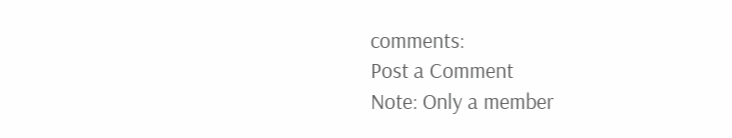comments:
Post a Comment
Note: Only a member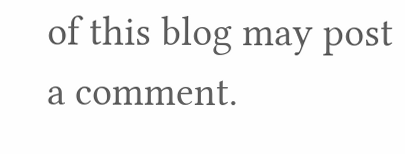of this blog may post a comment.